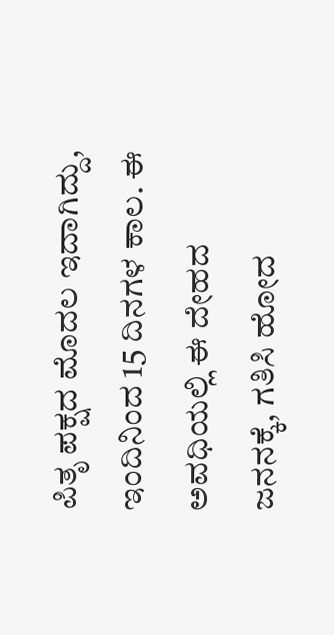ಪಿತೃ ಪಕ್ಷದ ಮೊದಲ ಇದಾಗಿದ್ದು, ಇಂದಿನಿಂದ 15 ದಿನಗಳ ಕಾಲ. ಈ ಅವಧಿಯಲ್ಲಿ ಈ ದೇಹದ ಜನನಕ್ಕೆ, ಗತಿಸಿ ಹೋದ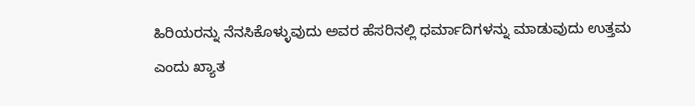ಹಿರಿಯರನ್ನು ನೆನಸಿಕೊಳ್ಳುವುದು ಅವರ ಹೆಸರಿನಲ್ಲಿ ಧರ್ಮಾದಿಗಳನ್ನು ಮಾಡುವುದು ಉತ್ತಮ ಎಂದು ಖ್ಯಾತ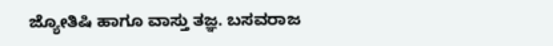ಜ್ಯೋತಿಷಿ ಹಾಗೂ ವಾಸ್ತು ತಜ್ಞ. ಬಸವರಾಜ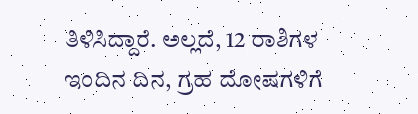ತಿಳಿಸಿದ್ದಾರೆ. ಅಲ್ಲದೆ, 12 ರಾಶಿಗಳ ಇಂದಿನ ದಿನ, ಗ್ರಹ ದೋಷಗಳಿಗೆ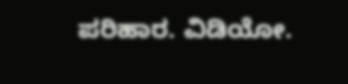ಪರಿಹಾರ. ವಿಡಿಯೋ.